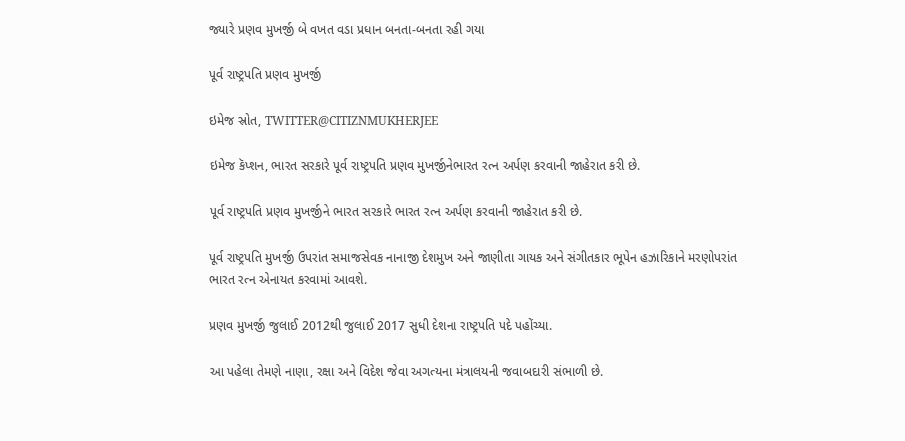જ્યારે પ્રણવ મુખર્જી બે વખત વડા પ્રધાન બનતા-બનતા રહી ગયા

પૂર્વ રાષ્ટ્રપતિ પ્રણવ મુખર્જી

ઇમેજ સ્રોત, TWITTER@CITIZNMUKHERJEE

ઇમેજ કૅપ્શન, ભારત સરકારે પૂર્વ રાષ્ટ્રપતિ પ્રણવ મુખર્જીનેભારત રત્ન અર્પણ કરવાની જાહેરાત કરી છે.

પૂર્વ રાષ્ટ્રપતિ પ્રણવ મુખર્જીને ભારત સરકારે ભારત રત્ન અર્પણ કરવાની જાહેરાત કરી છે.

પૂર્વ રાષ્ટ્રપતિ મુખર્જી ઉપરાંત સમાજસેવક નાનાજી દેશમુખ અને જાણીતા ગાયક અને સંગીતકાર ભૂપેન હઝારિકાને મરણોપરાંત ભારત રત્ન એનાયત કરવામાં આવશે.

પ્રણવ મુખર્જી જુલાઈ 2012થી જુલાઈ 2017 સુધી દેશના રાષ્ટ્રપતિ પદે પહોંચ્યા.

આ પહેલા તેમણે નાણા, રક્ષા અને વિદેશ જેવા અગત્યના મંત્રાલયની જવાબદારી સંભાળી છે.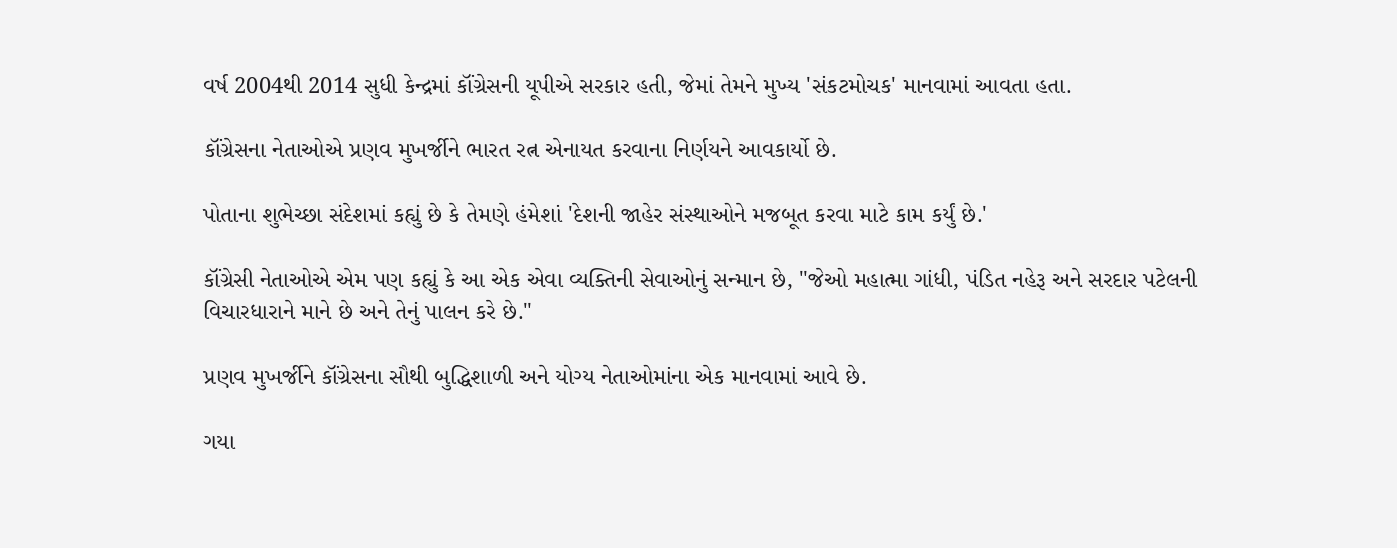વર્ષ 2004થી 2014 સુધી કેન્દ્રમાં કૉંગ્રેસની યૂપીએ સરકાર હતી, જેમાં તેમને મુખ્ય 'સંકટમોચક' માનવામાં આવતા હતા.

કૉંગ્રેસના નેતાઓએ પ્રણવ મુખર્જીને ભારત રત્ન એનાયત કરવાના નિર્ણયને આવકાર્યો છે.

પોતાના શુભેચ્છા સંદેશમાં કહ્યું છે કે તેમણે હંમેશાં 'દેશની જાહેર સંસ્થાઓને મજબૂત કરવા માટે કામ કર્યું છે.'

કૉંગ્રેસી નેતાઓએ એમ પણ કહ્યું કે આ એક એવા વ્યક્તિની સેવાઓનું સન્માન છે, "જેઓ મહાત્મા ગાંધી, પંડિત નહેરૂ અને સરદાર પટેલની વિચારધારાને માને છે અને તેનું પાલન કરે છે."

પ્રણવ મુખર્જીને કૉંગ્રેસના સૌથી બુદ્ધિશાળી અને યોગ્ય નેતાઓમાંના એક માનવામાં આવે છે.

ગયા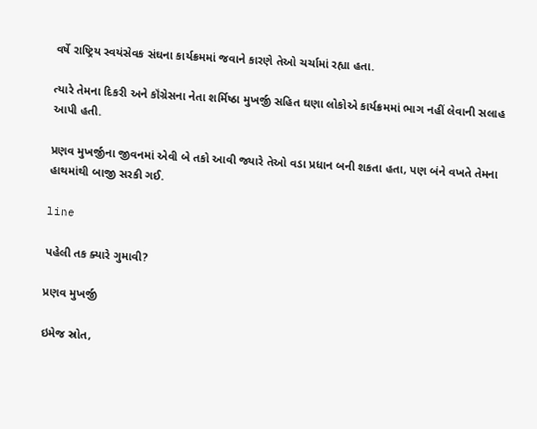વર્ષે રાષ્ટ્રિય સ્વયંસેવક સંઘના કાર્યક્રમમાં જવાને કારણે તેઓ ચર્ચામાં રહ્યા હતા.

ત્યારે તેમના દિકરી અને કૉંગ્રેસના નેતા શર્મિષ્ઠા મુખર્જી સહિત ઘણા લોકોએ કાર્યક્રમમાં ભાગ નહીં લેવાની સલાહ આપી હતી.

પ્રણવ મુખર્જીના જીવનમાં એવી બે તકો આવી જ્યારે તેઓ વડા પ્રધાન બની શકતા હતા, પણ બંને વખતે તેમના હાથમાંથી બાજી સરકી ગઈ.

line

પહેલી તક ક્યારે ગુમાવી?

પ્રણવ મુખર્જી

ઇમેજ સ્રોત,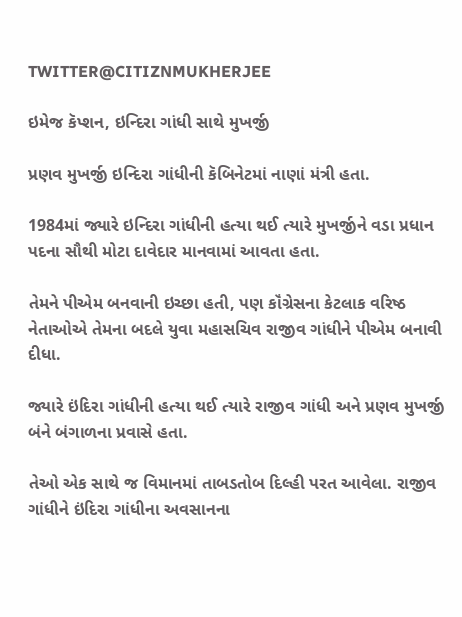TWITTER@CITIZNMUKHERJEE

ઇમેજ કૅપ્શન, ઇન્દિરા ગાંધી સાથે મુખર્જી

પ્રણવ મુખર્જી ઇન્દિરા ગાંધીની કૅબિનેટમાં નાણાં મંત્રી હતા.

1984માં જ્યારે ઇન્દિરા ગાંધીની હત્યા થઈ ત્યારે મુખર્જીને વડા પ્રધાન પદના સૌથી મોટા દાવેદાર માનવામાં આવતા હતા.

તેમને પીએમ બનવાની ઇચ્છા હતી, પણ કૉંગ્રેસના કેટલાક વરિષ્ઠ નેતાઓએ તેમના બદલે યુવા મહાસચિવ રાજીવ ગાંધીને પીએમ બનાવી દીધા.

જ્યારે ઇંદિરા ગાંધીની હત્યા થઈ ત્યારે રાજીવ ગાંધી અને પ્રણવ મુખર્જી બંને બંગાળના પ્રવાસે હતા.

તેઓ એક સાથે જ વિમાનમાં તાબડતોબ દિલ્હી પરત આવેલા. રાજીવ ગાંધીને ઇંદિરા ગાંધીના અવસાનના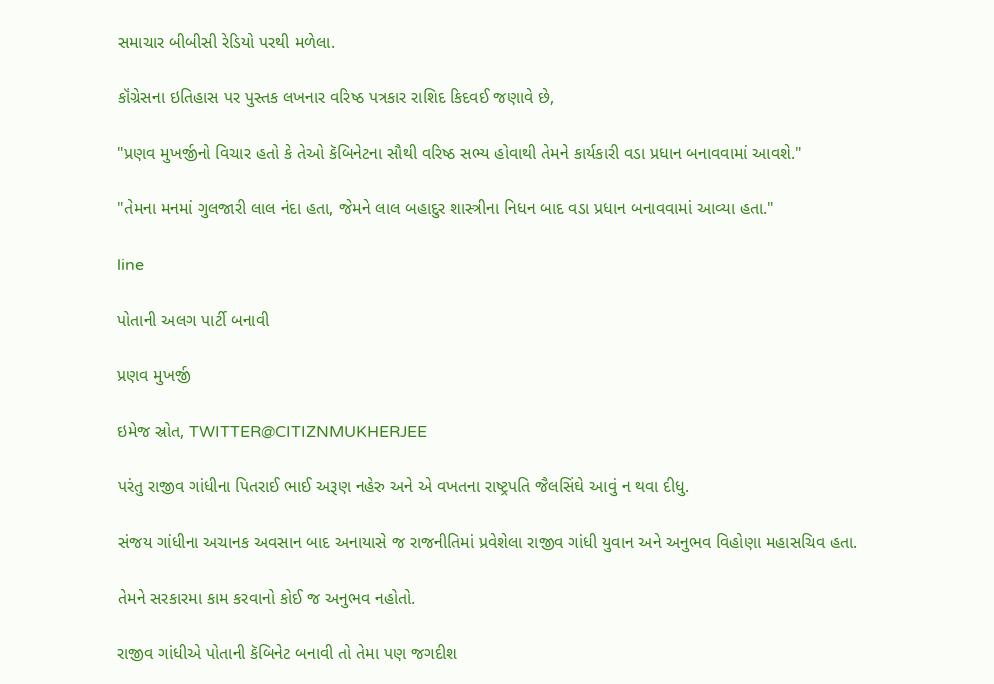સમાચાર બીબીસી રેડિયો પરથી મળેલા.

કૉંગ્રેસના ઇતિહાસ પર પુસ્તક લખનાર વરિષ્ઠ પત્રકાર રાશિદ કિદવઈ જણાવે છે,

"પ્રણવ મુખર્જીનો વિચાર હતો કે તેઓ કૅબિનેટના સૌથી વરિષ્ઠ સભ્ય હોવાથી તેમને કાર્યકારી વડા પ્રધાન બનાવવામાં આવશે."

"તેમના મનમાં ગુલજારી લાલ નંદા હતા, જેમને લાલ બહાદુર શાસ્ત્રીના નિધન બાદ વડા પ્રધાન બનાવવામાં આવ્યા હતા."

line

પોતાની અલગ પાર્ટી બનાવી

પ્રણવ મુખર્જી

ઇમેજ સ્રોત, TWITTER@CITIZNMUKHERJEE

પરંતુ રાજીવ ગાંધીના પિતરાઈ ભાઈ અરૂણ નહેરુ અને એ વખતના રાષ્ટ્રપતિ જૈલસિંઘે આવું ન થવા દીધુ.

સંજય ગાંધીના અચાનક અવસાન બાદ અનાયાસે જ રાજનીતિમાં પ્રવેશેલા રાજીવ ગાંધી યુવાન અને અનુભવ વિહોણા મહાસચિવ હતા.

તેમને સરકારમા કામ કરવાનો કોઈ જ અનુભવ નહોતો.

રાજીવ ગાંધીએ પોતાની કૅબિનેટ બનાવી તો તેમા પણ જગદીશ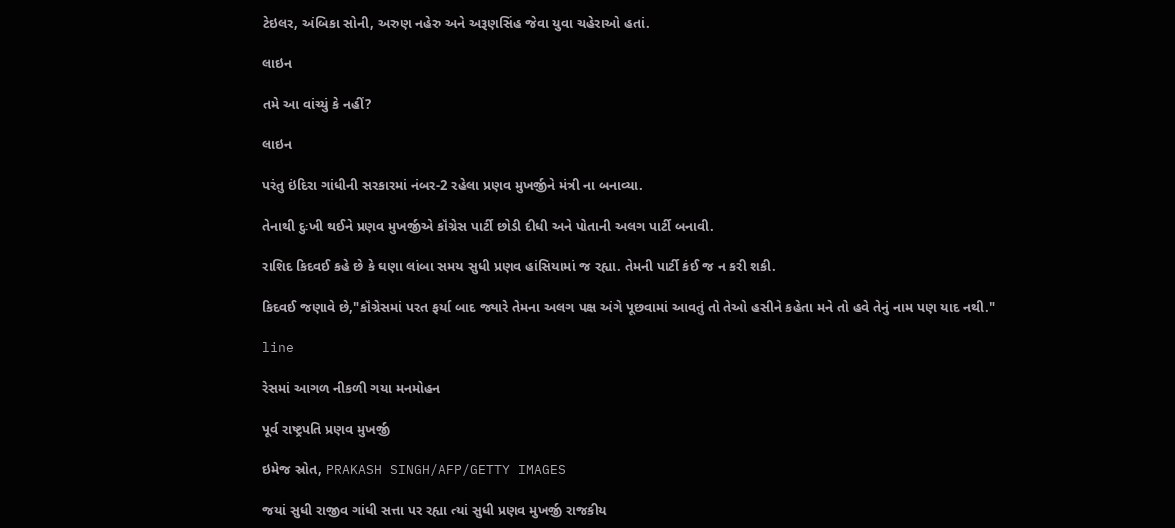ટેઇલર, અંબિકા સોની, અરુણ નહેરુ અને અરૂણસિંહ જેવા યુવા ચહેરાઓ હતાં.

લાઇન

તમે આ વાંચ્યું કે નહીં?

લાઇન

પરંતુ ઇંદિરા ગાંધીની સરકારમાં નંબર-2 રહેલા પ્રણવ મુખર્જીને મંત્રી ના બનાવ્યા.

તેનાથી દુઃખી થઈને પ્રણવ મુખર્જીએ કૉંગ્રેસ પાર્ટી છોડી દીધી અને પોતાની અલગ પાર્ટી બનાવી.

રાશિદ કિદવઈ કહે છે કે ઘણા લાંબા સમય સુધી પ્રણવ હાંસિયામાં જ રહ્યા. તેમની પાર્ટી કંઈ જ ન કરી શકી.

કિદવઈ જણાવે છે,"કૉંગ્રેસમાં પરત ફર્યા બાદ જ્યારે તેમના અલગ પક્ષ અંગે પૂછવામાં આવતું તો તેઓ હસીને કહેતા મને તો હવે તેનું નામ પણ યાદ નથી."

line

રેસમાં આગળ નીકળી ગયા મનમોહન

પૂર્વ રાષ્ટ્રપતિ પ્રણવ મુખર્જી

ઇમેજ સ્રોત, PRAKASH SINGH/AFP/GETTY IMAGES

જયાં સુધી રાજીવ ગાંધી સત્તા પર રહ્યા ત્યાં સુધી પ્રણવ મુખર્જી રાજકીય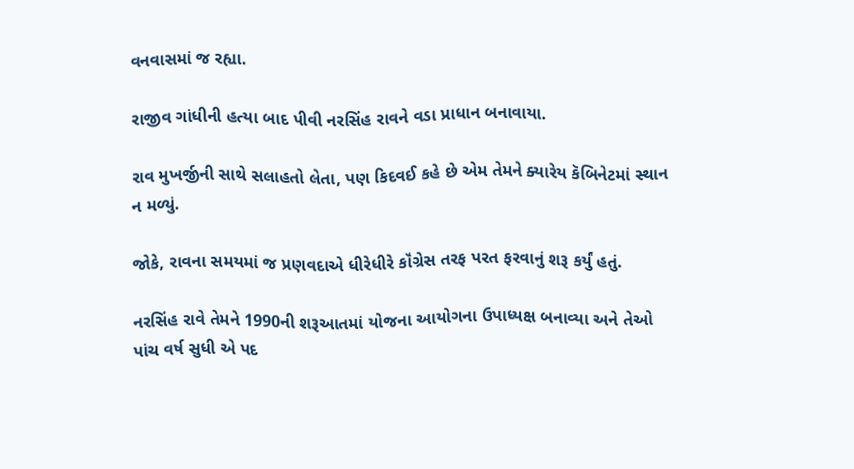વનવાસમાં જ રહ્યા.

રાજીવ ગાંધીની હત્યા બાદ પીવી નરસિંહ રાવને વડા પ્રાધાન બનાવાયા.

રાવ મુખર્જીની સાથે સલાહતો લેતા, પણ કિદવઈ કહે છે એમ તેમને ક્યારેય કૅબિનેટમાં સ્થાન ન મળ્યું.

જોકે, રાવના સમયમાં જ પ્રણવદાએ ધીરેધીરે કૉંગ્રેસ તરફ પરત ફરવાનું શરૂ કર્યું હતું.

નરસિંહ રાવે તેમને 1990ની શરૂઆતમાં યોજના આયોગના ઉપાધ્યક્ષ બનાવ્યા અને તેઓ પાંચ વર્ષ સુધી એ પદ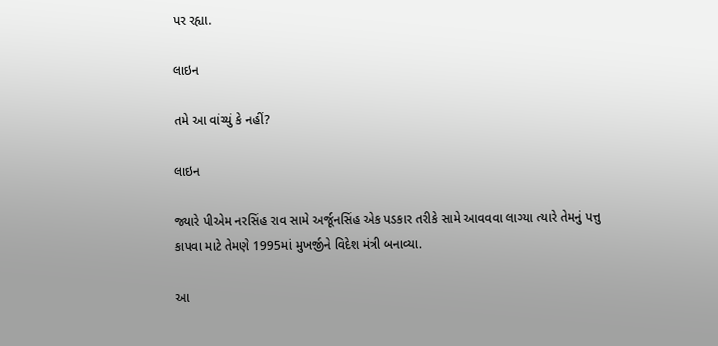પર રહ્યા.

લાઇન

તમે આ વાંચ્યું કે નહીં?

લાઇન

જ્યારે પીએમ નરસિંહ રાવ સામે અર્જૂનસિંહ એક પડકાર તરીકે સામે આવવવા લાગ્યા ત્યારે તેમનું પત્તુ કાપવા માટે તેમણે 1995માં મુખર્જીને વિદેશ મંત્રી બનાવ્યા.

આ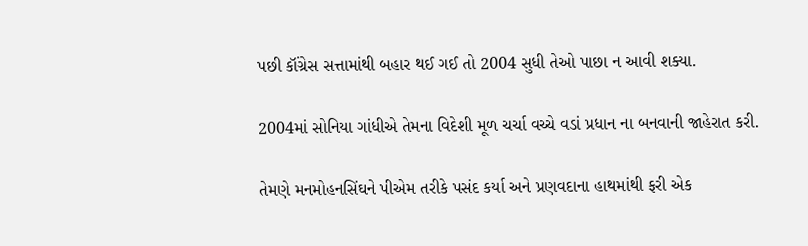પછી કૉંગ્રેસ સત્તામાંથી બહાર થઈ ગઈ તો 2004 સુધી તેઓ પાછા ન આવી શક્યા.

2004માં સોનિયા ગાંધીએ તેમના વિદેશી મૂળ ચર્ચા વચ્ચે વડાં પ્રધાન ના બનવાની જાહેરાત કરી.

તેમણે મનમોહનસિંઘને પીએમ તરીકે પસંદ કર્યા અને પ્રણવદાના હાથમાંથી ફરી એક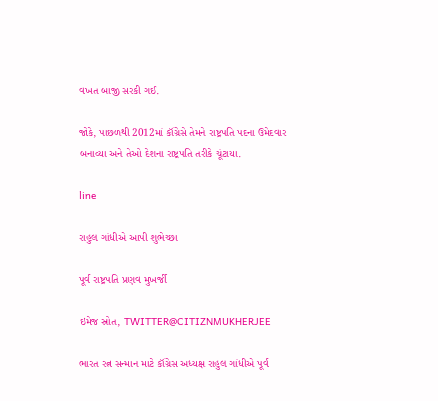વખત બાજી સરકી ગઈ.

જોકે, પાછળથી 2012માં કૉંગ્રેસે તેમને રાષ્ટ્રપતિ પદના ઉમેદવાર બનાવ્યા અને તેઓ દેશના રાષ્ટ્રપતિ તરીકે ચૂંટાયા.

line

રાહુલ ગાંધીએ આપી શુભેચ્છા

પૂર્વ રાષ્ટ્રપતિ પ્રણવ મુખર્જી

ઇમેજ સ્રોત, TWITTER@CITIZNMUKHERJEE

ભારત રત્ન સન્માન માટે કૉંગ્રેસ અધ્યક્ષ રાહુલ ગાંધીએ પૂર્વ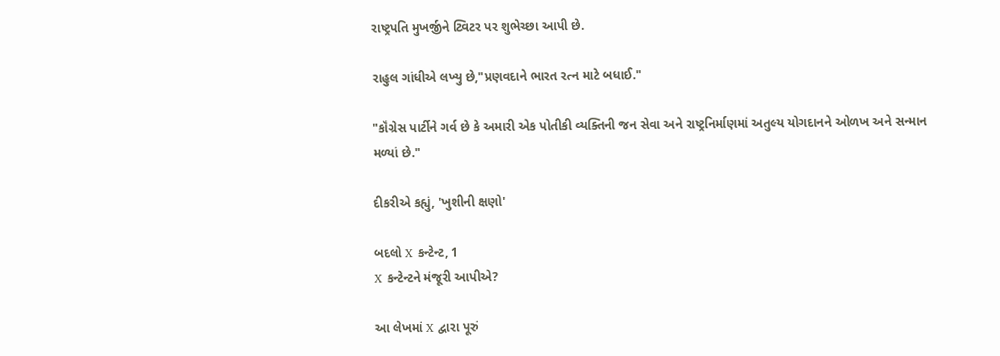રાષ્ટ્રપતિ મુખર્જીને ટ્વિટર પર શુભેચ્છા આપી છે.

રાહુલ ગાંધીએ લખ્યુ છે,"પ્રણવદાને ભારત રત્ન માટે બધાઈ."

"કૉંગ્રેસ પાર્ટીને ગર્વ છે કે અમારી એક પોતીકી વ્યક્તિની જન સેવા અને રાષ્ટ્રનિર્માણમાં અતુલ્ય યોગદાનને ઓળખ અને સન્માન મળ્યાં છે."

દીકરીએ કહ્યું, 'ખુશીની ક્ષણો'

બદલો X કન્ટેન્ટ, 1
X કન્ટેન્ટને મંજૂરી આપીએ?

આ લેખમાં X દ્વારા પૂરું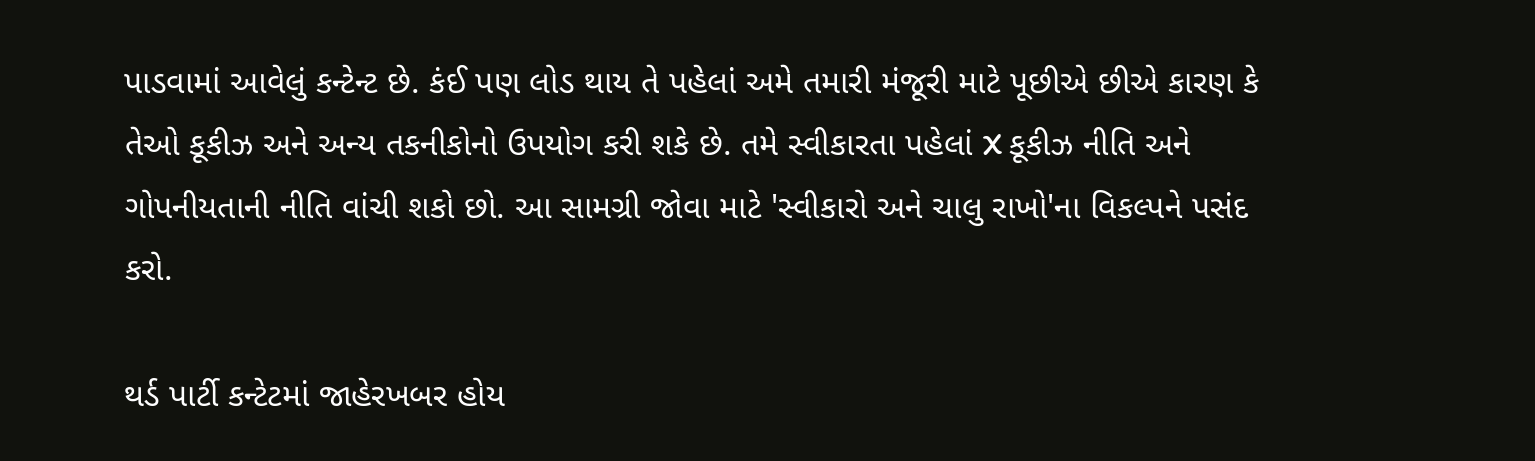પાડવામાં આવેલું કન્ટેન્ટ છે. કંઈ પણ લોડ થાય તે પહેલાં અમે તમારી મંજૂરી માટે પૂછીએ છીએ કારણ કે તેઓ કૂકીઝ અને અન્ય તકનીકોનો ઉપયોગ કરી શકે છે. તમે સ્વીકારતા પહેલાં X કૂકીઝ નીતિ અને ગોપનીયતાની નીતિ વાંચી શકો છો. આ સામગ્રી જોવા માટે 'સ્વીકારો અને ચાલુ રાખો'ના વિકલ્પને પસંદ કરો.

થર્ડ પાર્ટી કન્ટેટમાં જાહેરખબર હોય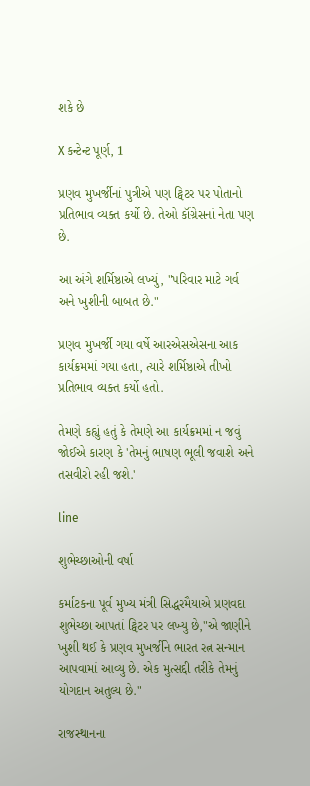શકે છે

X કન્ટેન્ટ પૂર્ણ, 1

પ્રણવ મુખર્જીનાં પુત્રીએ પણ ટ્વિટર પર પોતાનો પ્રતિભાવ વ્યક્ત કર્યો છે. તેઓ કૉંગ્રેસનાં નેતા પણ છે.

આ અંગે શર્મિષ્ઠાએ લખ્યું, "પરિવાર માટે ગર્વ અને ખુશીની બાબત છે."

પ્રણવ મુખર્જી ગયા વર્ષે આરએસએસના આક કાર્યક્રમમાં ગયા હતા, ત્યારે શર્મિષ્ઠાએ તીખો પ્રતિભાવ વ્યક્ત કર્યો હતો.

તેમણે કહ્યું હતું કે તેમણે આ કાર્યક્રમમાં ન જવું જોઈએ કારણ કે 'તેમનું ભાષણ ભૂલી જવાશે અને તસવીરો રહી જશે.'

line

શુભેચ્છાઓની વર્ષા

કર્માટકના પૂર્વ મુખ્ય મંત્રી સિદ્ધરમૈયાએ પ્રણવદા શુભેચ્છા આપતાં ટ્વિટર પર લખ્યુ છે,"એ જાણીને ખુશી થઈ કે પ્રણવ મુખર્જીને ભારત રત્ન સન્માન આપવામાં આવ્યુ છે. એક મુત્સદ્દી તરીકે તેમનું યોગદાન અતુલ્ય છે."

રાજસ્થાનના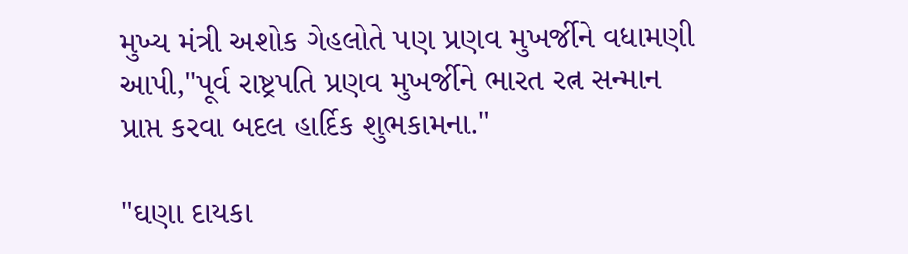મુખ્ય મંત્રી અશોક ગેહલોતે પણ પ્રણવ મુખર્જીને વધામણી આપી,"પૂર્વ રાષ્ટ્રપતિ પ્રણવ મુખર્જીને ભારત રત્ન સન્માન પ્રાપ્ત કરવા બદલ હાર્દિક શુભકામના."

"ઘણા દાયકા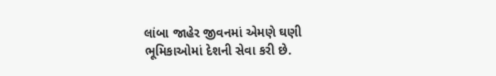લાંબા જાહેર જીવનમાં એમણે ઘણી ભૂમિકાઓમાં દેશની સેવા કરી છે.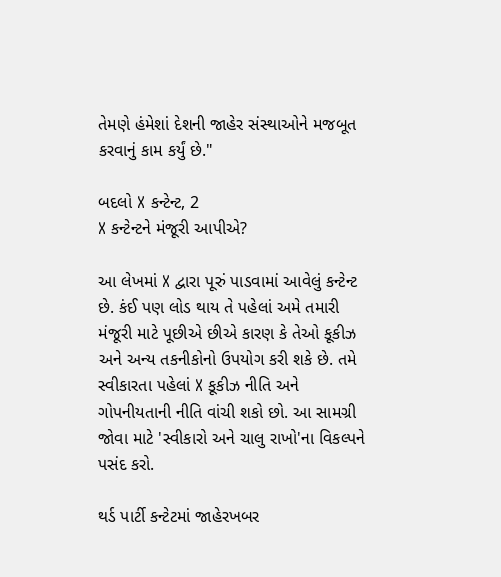તેમણે હંમેશાં દેશની જાહેર સંસ્થાઓને મજબૂત કરવાનું કામ કર્યું છે."

બદલો X કન્ટેન્ટ, 2
X કન્ટેન્ટને મંજૂરી આપીએ?

આ લેખમાં X દ્વારા પૂરું પાડવામાં આવેલું કન્ટેન્ટ છે. કંઈ પણ લોડ થાય તે પહેલાં અમે તમારી મંજૂરી માટે પૂછીએ છીએ કારણ કે તેઓ કૂકીઝ અને અન્ય તકનીકોનો ઉપયોગ કરી શકે છે. તમે સ્વીકારતા પહેલાં X કૂકીઝ નીતિ અને ગોપનીયતાની નીતિ વાંચી શકો છો. આ સામગ્રી જોવા માટે 'સ્વીકારો અને ચાલુ રાખો'ના વિકલ્પને પસંદ કરો.

થર્ડ પાર્ટી કન્ટેટમાં જાહેરખબર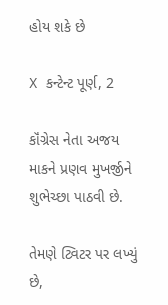હોય શકે છે

X કન્ટેન્ટ પૂર્ણ, 2

કૉંગ્રેસ નેતા અજય માકને પ્રણવ મુખર્જીને શુભેચ્છા પાઠવી છે.

તેમણે ટ્વિટર પર લખ્યું છે,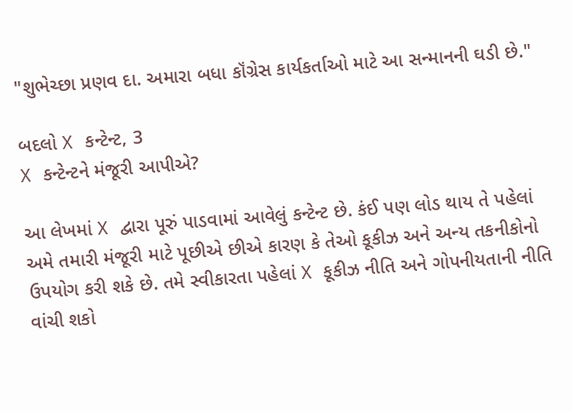"શુભેચ્છા પ્રણવ દા. અમારા બધા કૉંગ્રેસ કાર્યકર્તાઓ માટે આ સન્માનની ઘડી છે."

બદલો X કન્ટેન્ટ, 3
X કન્ટેન્ટને મંજૂરી આપીએ?

આ લેખમાં X દ્વારા પૂરું પાડવામાં આવેલું કન્ટેન્ટ છે. કંઈ પણ લોડ થાય તે પહેલાં અમે તમારી મંજૂરી માટે પૂછીએ છીએ કારણ કે તેઓ કૂકીઝ અને અન્ય તકનીકોનો ઉપયોગ કરી શકે છે. તમે સ્વીકારતા પહેલાં X કૂકીઝ નીતિ અને ગોપનીયતાની નીતિ વાંચી શકો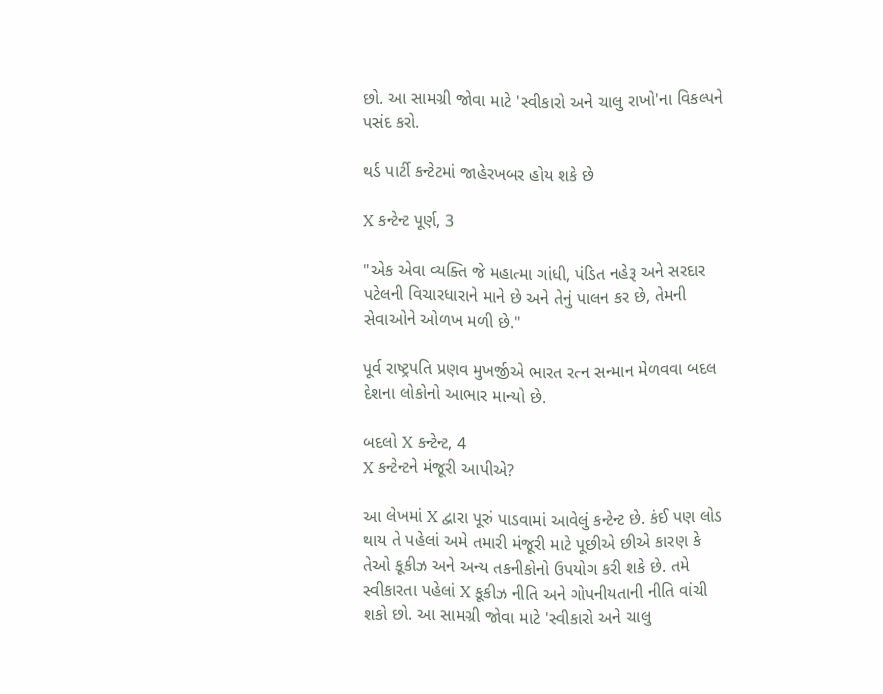છો. આ સામગ્રી જોવા માટે 'સ્વીકારો અને ચાલુ રાખો'ના વિકલ્પને પસંદ કરો.

થર્ડ પાર્ટી કન્ટેટમાં જાહેરખબર હોય શકે છે

X કન્ટેન્ટ પૂર્ણ, 3

"એક એવા વ્યક્તિ જે મહાત્મા ગાંધી, પંડિત નહેરૂ અને સરદાર પટેલની વિચારધારાને માને છે અને તેનું પાલન કર છે, તેમની સેવાઓને ઓળખ મળી છે."

પૂર્વ રાષ્ટ્રપતિ પ્રણવ મુખર્જીએ ભારત રત્ન સન્માન મેળવવા બદલ દેશના લોકોનો આભાર માન્યો છે.

બદલો X કન્ટેન્ટ, 4
X કન્ટેન્ટને મંજૂરી આપીએ?

આ લેખમાં X દ્વારા પૂરું પાડવામાં આવેલું કન્ટેન્ટ છે. કંઈ પણ લોડ થાય તે પહેલાં અમે તમારી મંજૂરી માટે પૂછીએ છીએ કારણ કે તેઓ કૂકીઝ અને અન્ય તકનીકોનો ઉપયોગ કરી શકે છે. તમે સ્વીકારતા પહેલાં X કૂકીઝ નીતિ અને ગોપનીયતાની નીતિ વાંચી શકો છો. આ સામગ્રી જોવા માટે 'સ્વીકારો અને ચાલુ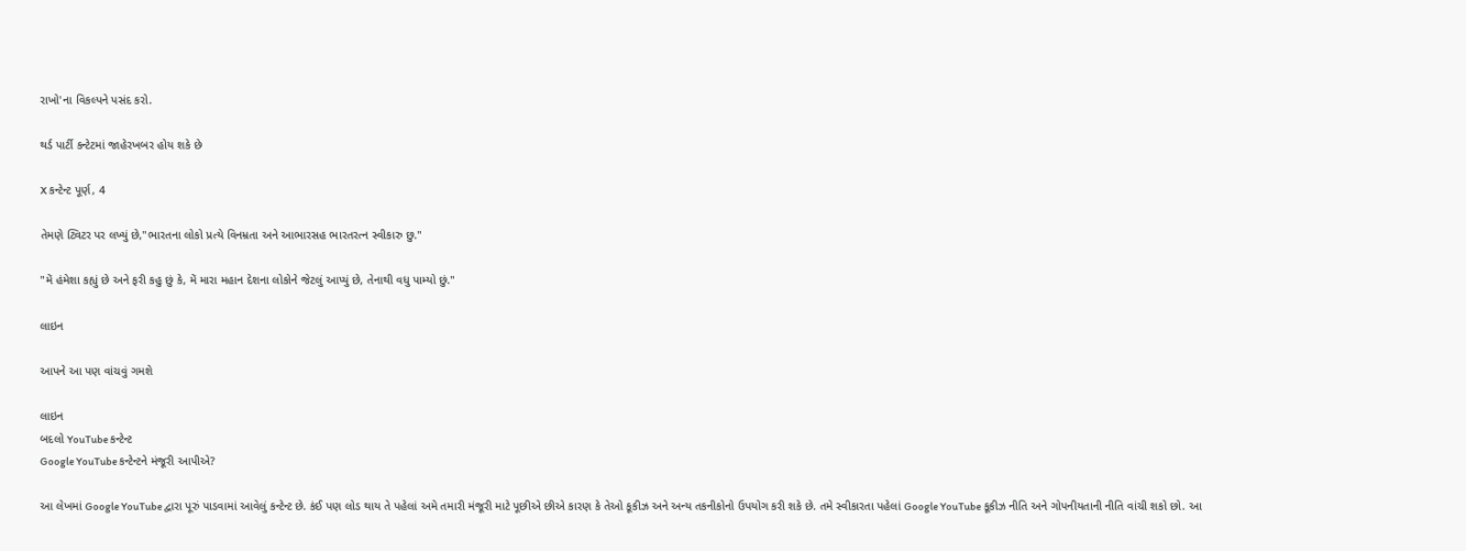રાખો'ના વિકલ્પને પસંદ કરો.

થર્ડ પાર્ટી કન્ટેટમાં જાહેરખબર હોય શકે છે

X કન્ટેન્ટ પૂર્ણ, 4

તેમણે ટ્વિટર પર લખ્યું છે,"ભારતના લોકો પ્રત્યે વિનમ્રતા અને આભારસહ ભારતરત્ન સ્વીકારુ છુ."

"મેં હંમેશા કહ્યું છે અને ફરી કહુ છું કે, મેં મારા મહાન દેશના લોકોને જેટલું આપ્યું છે, તેનાથી વધુ પામ્યો છું."

લાઇન

આપને આ પણ વાંચવું ગમશે

લાઇન
બદલો YouTube કન્ટેન્ટ
Google YouTube કન્ટેન્ટને મંજૂરી આપીએ?

આ લેખમાં Google YouTube દ્વારા પૂરું પાડવામાં આવેલું કન્ટેન્ટ છે. કંઈ પણ લોડ થાય તે પહેલાં અમે તમારી મંજૂરી માટે પૂછીએ છીએ કારણ કે તેઓ કૂકીઝ અને અન્ય તકનીકોનો ઉપયોગ કરી શકે છે. તમે સ્વીકારતા પહેલાં Google YouTube કૂકીઝ નીતિ અને ગોપનીયતાની નીતિ વાંચી શકો છો. આ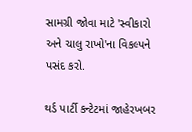સામગ્રી જોવા માટે 'સ્વીકારો અને ચાલુ રાખો'ના વિકલ્પને પસંદ કરો.

થર્ડ પાર્ટી કન્ટેટમાં જાહેરખબર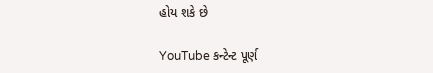હોય શકે છે

YouTube કન્ટેન્ટ પૂર્ણ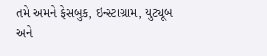તમે અમને ફેસબુક, ઇન્સ્ટાગ્રામ, યુટ્યૂબ અને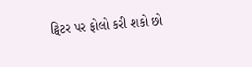ટ્વિટર પર ફોલો કરી શકો છો